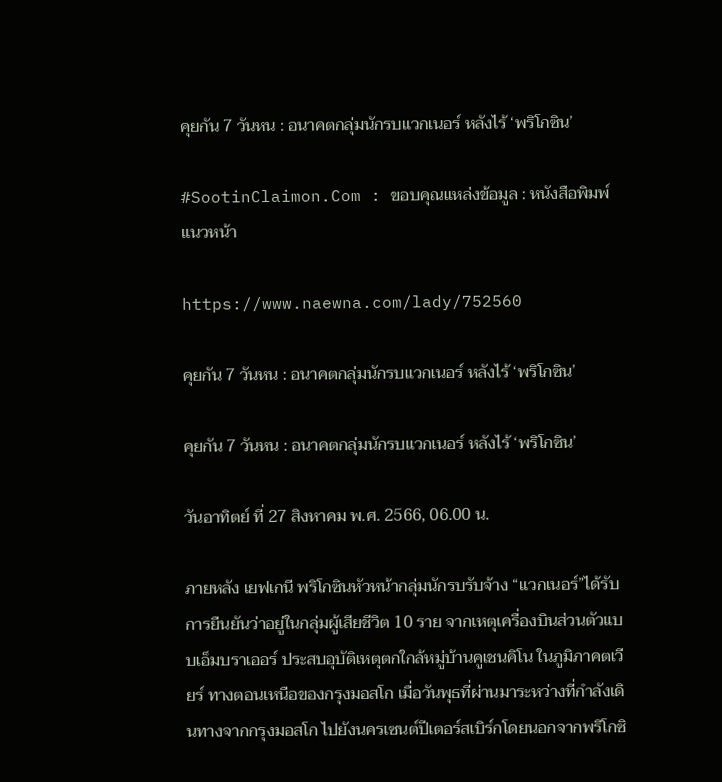คุยกัน 7 วันหน : อนาคตกลุ่มนักรบแวกเนอร์ หลังไร้ ‘พริโกซิน’

#SootinClaimon.Com : ขอบคุณแหล่งข้อมูล : หนังสือพิมพ์แนวหน้า

https://www.naewna.com/lady/752560

คุยกัน 7 วันหน : อนาคตกลุ่มนักรบแวกเนอร์ หลังไร้ ‘พริโกซิน’

คุยกัน 7 วันหน : อนาคตกลุ่มนักรบแวกเนอร์ หลังไร้ ‘พริโกซิน’

วันอาทิตย์ ที่ 27 สิงหาคม พ.ศ. 2566, 06.00 น.

ภายหลัง เยฟเกนี พริโกซินหัวหน้ากลุ่มนักรบรับจ้าง “แวกเนอร์”ได้รับการยืนยันว่าอยู่ในกลุ่มผู้เสียชีวิต 10 ราย จากเหตุเครื่องบินส่วนตัวแบบเอ็มบราเออร์ ประสบอุบัติเหตุตกใกล้หมู่บ้านคูเชนคิโน ในภูมิภาคตเวียร์ ทางตอนเหนือของกรุงมอสโก เมื่อวันพุธที่ผ่านมาระหว่างที่กำลังเดินทางจากกรุงมอสโก ไปยังนครเซนต์ปีเตอร์สเบิร์กโดยนอกจากพริโกซิ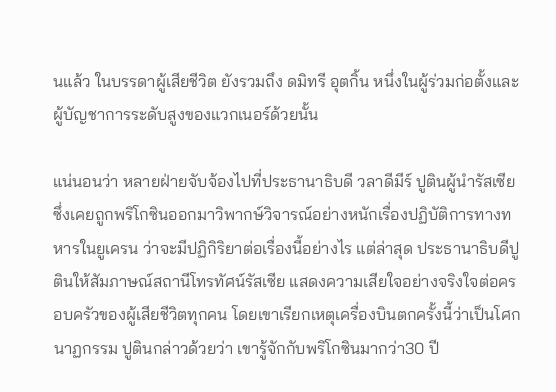นแล้ว ในบรรดาผู้เสียชีวิต ยังรวมถึง ดมิทรี อุตกิ้น หนึ่งในผู้ร่วมก่อตั้งและผู้บัญชาการระดับสูงของแวกเนอร์ด้วยนั้น

แน่นอนว่า หลายฝ่ายจับจ้องไปที่ประธานาธิบดี วลาดีมีร์ ปูตินผู้นำรัสเซีย ซึ่งเคยถูกพริโกซินออกมาวิพากษ์วิจารณ์อย่างหนักเรื่องปฏิบัติการทางทหารในยูเครน ว่าจะมีปฏิกิริยาต่อเรื่องนี้อย่างไร แต่ล่าสุด ประธานาธิบดีปูตินให้สัมภาษณ์สถานีโทรทัศน์รัสเซีย แสดงความเสียใจอย่างจริงใจต่อครอบครัวของผู้เสียชีวิตทุกคน โดยเขาเรียกเหตุเครื่องบินตกครั้งนี้ว่าเป็นโศกนาฏกรรม ปูตินกล่าวด้วยว่า เขารู้จักกับพริโกซินมากว่า30 ปี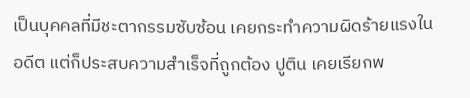เป็นบุคคลที่มีชะตากรรมซับซ้อน เคยกระทำความผิดร้ายแรงในอดีต แต่ก็ประสบความสำเร็จที่ถูกต้อง ปูติน เคยเรียกพ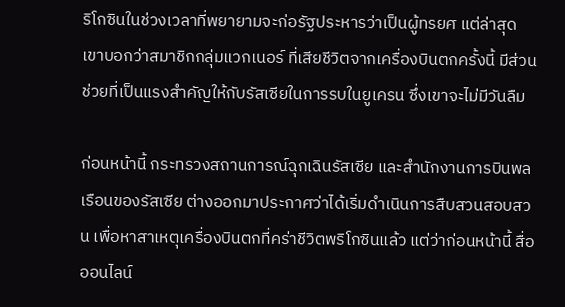ริโกซินในช่วงเวลาที่พยายามจะก่อรัฐประหารว่าเป็นผู้ทรยศ แต่ล่าสุด เขาบอกว่าสมาชิกกลุ่มแวกเนอร์ ที่เสียชีวิตจากเครื่องบินตกครั้งนี้ มีส่วนช่วยที่เป็นแรงสำคัญให้กับรัสเซียในการรบในยูเครน ซึ่งเขาจะไม่มีวันลืม

ก่อนหน้านี้ กระทรวงสถานการณ์ฉุกเฉินรัสเซีย และสำนักงานการบินพลเรือนของรัสเซีย ต่างออกมาประกาศว่าได้เริ่มดำเนินการสืบสวนสอบสวน เพื่อหาสาเหตุเครื่องบินตกที่คร่าชีวิตพริโกซินแล้ว แต่ว่าก่อนหน้านี้ สื่อออนไลน์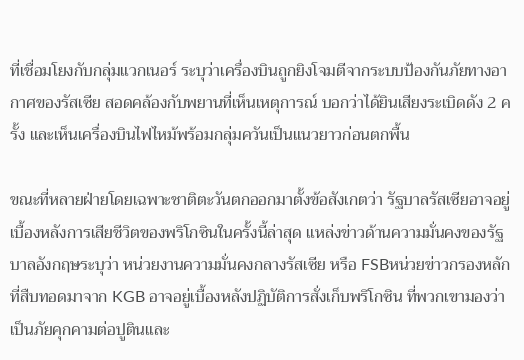ที่เชื่อมโยงกับกลุ่มแวกเนอร์ ระบุว่าเครื่องบินถูกยิงโจมตีจากระบบป้องกันภัยทางอากาศของรัสเซีย สอดคล้องกับพยานที่เห็นเหตุการณ์ บอกว่าได้ยินเสียงระเบิดดัง 2 ครั้ง และเห็นเครื่องบินไฟไหม้พร้อมกลุ่มควันเป็นแนวยาวก่อนตกพื้น

ขณะที่หลายฝ่ายโดยเฉพาะชาติตะวันตกออกมาตั้งข้อสังเกตว่า รัฐบาลรัสเซียอาจอยู่เบื้องหลังการเสียชีวิตของพริโกซินในครั้งนี้ล่าสุด แหล่งข่าวด้านความมั่นคงของรัฐบาลอังกฤษระบุว่า หน่วยงานความมั่นคงกลางรัสเซีย หรือ FSBหน่วยข่าวกรองหลักที่สืบทอดมาจาก KGB อาจอยู่เบื้องหลังปฏิบัติการสั่งเก็บพริโกซิน ที่พวกเขามองว่าเป็นภัยคุกคามต่อปูตินและ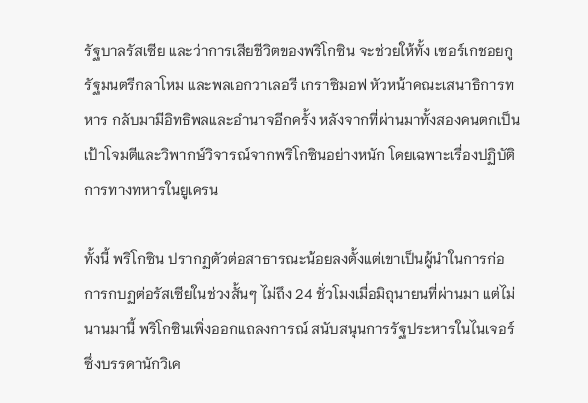รัฐบาลรัสเซีย และว่าการเสียชีวิตของพริโกซิน จะช่วยให้ทั้ง เซอร์เกชอยกู รัฐมนตรีกลาโหม และพลเอกวาเลอรี เกราซิมอฟ หัวหน้าคณะเสนาธิการทหาร กลับมามีอิทธิพลและอำนาจอีกครั้ง หลังจากที่ผ่านมาทั้งสองคนตกเป็นเป้าโจมตีและวิพากษ์วิจารณ์จากพริโกซินอย่างหนัก โดยเฉพาะเรื่องปฏิบัติการทางทหารในยูเครน

ทั้งนี้ พริโกซิน ปรากฏตัวต่อสาธารณะน้อยลงตั้งแต่เขาเป็นผู้นำในการก่อการกบฏต่อรัสเซียในช่วงสั้นๆ ไม่ถึง 24 ชั่วโมงเมื่อมิถุนายนที่ผ่านมา แต่ไม่นานมานี้ พริโกซินเพิ่งออกแถลงการณ์ สนับสนุนการรัฐประหารในไนเจอร์ ซึ่งบรรดานักวิเค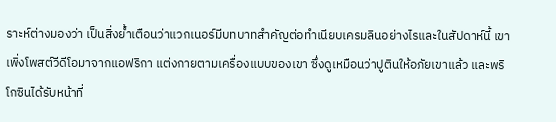ราะห์ต่างมองว่า เป็นสิ่งย้ำเตือนว่าแวกเนอร์มีบทบาทสำคัญต่อทำเนียบเครมลินอย่างไรและในสัปดาห์นี้ เขาเพิ่งโพสต์วีดีโอมาจากแอฟริกา แต่งกายตามเครื่องแบบของเขา ซึ่งดูเหมือนว่าปูตินให้อภัยเขาแล้ว และพริโกซินได้รับหน้าที่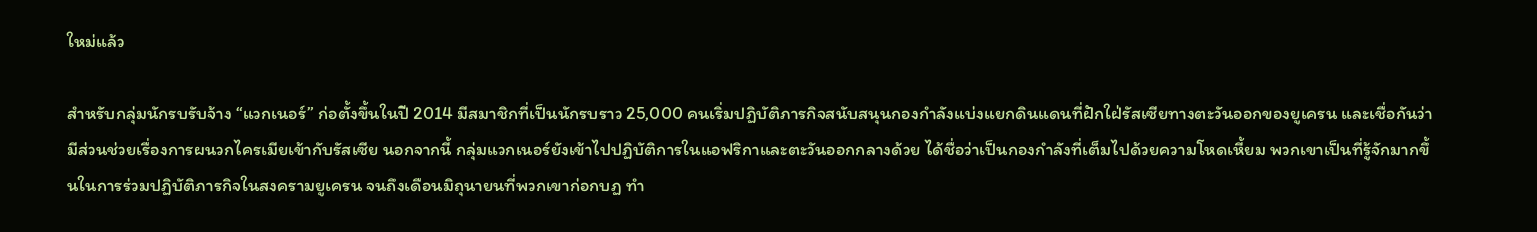ใหม่แล้ว

สำหรับกลุ่มนักรบรับจ้าง “แวกเนอร์” ก่อตั้งขึ้นในปี 2014 มีสมาชิกที่เป็นนักรบราว 25,000 คนเริ่มปฏิบัติภารกิจสนับสนุนกองกำลังแบ่งแยกดินแดนที่ฝักใฝ่รัสเซียทางตะวันออกของยูเครน และเชื่อกันว่ามีส่วนช่วยเรื่องการผนวกไครเมียเข้ากับรัสเซีย นอกจากนี้ กลุ่มแวกเนอร์ยังเข้าไปปฏิบัติการในแอฟริกาและตะวันออกกลางด้วย ได้ชื่อว่าเป็นกองกำลังที่เต็มไปด้วยความโหดเหี้ยม พวกเขาเป็นที่รู้จักมากขึ้นในการร่วมปฏิบัติภารกิจในสงครามยูเครน จนถึงเดือนมิถุนายนที่พวกเขาก่อกบฏ ทำ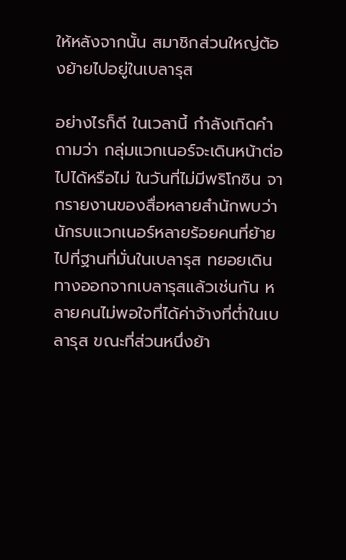ให้หลังจากนั้น สมาชิกส่วนใหญ่ต้องย้ายไปอยู่ในเบลารุส

อย่างไรก็ดี ในเวลานี้ กำลังเกิดคำถามว่า กลุ่มแวกเนอร์จะเดินหน้าต่อไปได้หรือไม่ ในวันที่ไม่มีพริโกซิน จากรายงานของสื่อหลายสำนักพบว่า นักรบแวกเนอร์หลายร้อยคนที่ย้ายไปที่ฐานที่มั่นในเบลารุส ทยอยเดินทางออกจากเบลารุสแล้วเช่นกัน หลายคนไม่พอใจที่ได้ค่าจ้างที่ต่ำในเบลารุส ขณะที่ส่วนหนึ่งย้า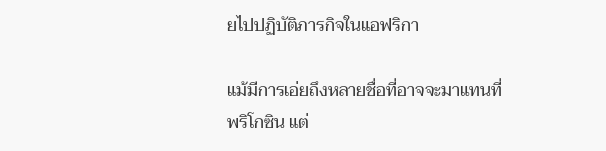ยไปปฏิบัติภารกิจในแอฟริกา

แม้มีการเอ่ยถึงหลายชื่อที่อาจจะมาแทนที่พริโกซิน แต่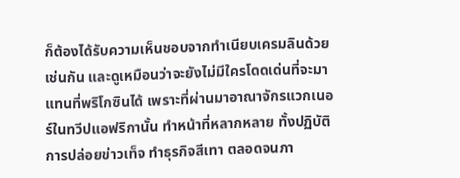ก็ต้องได้รับความเห็นชอบจากทำเนียบเครมลินด้วยเช่นกัน และดูเหมือนว่าจะยังไม่มีใครโดดเด่นที่จะมาแทนที่พริโกซินได้ เพราะที่ผ่านมาอาณาจักรแวกเนอร์ในทวีปแอฟริกานั้น ทำหน้าที่หลากหลาย ทั้งปฏิบัติการปล่อยข่าวเท็จ ทำธุรกิจสีเทา ตลอดจนภา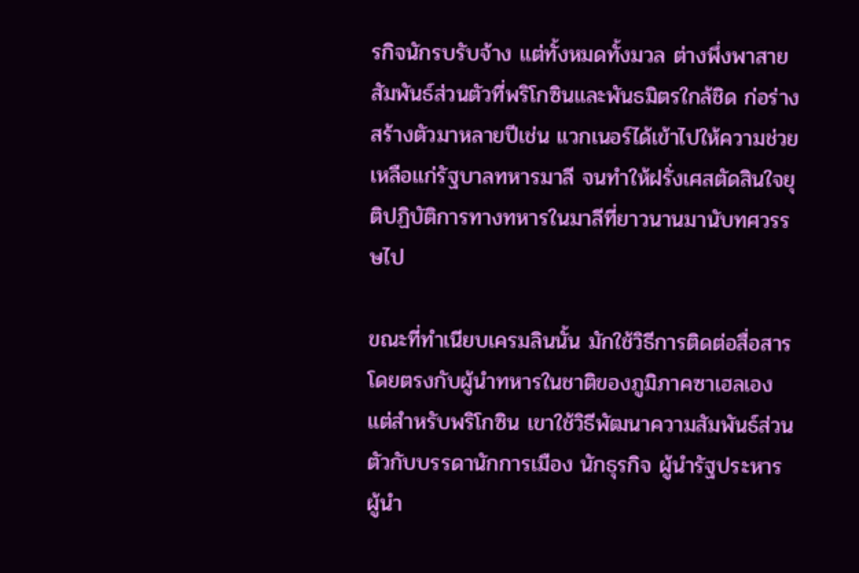รกิจนักรบรับจ้าง แต่ทั้งหมดทั้งมวล ต่างพึ่งพาสายสัมพันธ์ส่วนตัวที่พริโกซินและพันธมิตรใกล้ชิด ก่อร่างสร้างตัวมาหลายปีเช่น แวกเนอร์ได้เข้าไปให้ความช่วยเหลือแก่รัฐบาลทหารมาลี จนทำให้ฝรั่งเศสตัดสินใจยุติปฏิบัติการทางทหารในมาลีที่ยาวนานมานับทศวรรษไป

ขณะที่ทำเนียบเครมลินนั้น มักใช้วิธีการติดต่อสื่อสารโดยตรงกับผู้นำทหารในชาติของภูมิภาคซาเฮลเอง แต่สำหรับพริโกซิน เขาใช้วิธีพัฒนาความสัมพันธ์ส่วนตัวกับบรรดานักการเมือง นักธุรกิจ ผู้นำรัฐประหาร ผู้นำ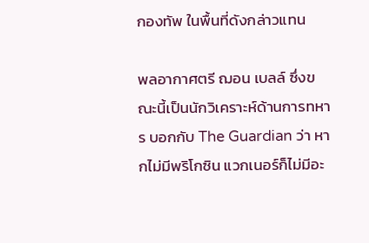กองทัพ ในพื้นที่ดังกล่าวแทน

พลอากาศตรี ฌอน เบลล์ ซึ่งขณะนี้เป็นนักวิเคราะห์ด้านการทหาร บอกกับ The Guardian ว่า หากไม่มีพริโกซิน แวกเนอร์ก็ไม่มีอะ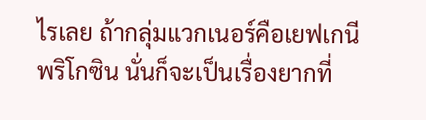ไรเลย ถ้ากลุ่มแวกเนอร์คือเยฟเกนีพริโกซิน นั่นก็จะเป็นเรื่องยากที่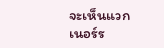จะเห็นแวกเนอร์ร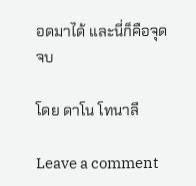อดมาได้ และนี่ก็คือจุดจบ

โดย ดาโน โทนาลี

Leave a comment